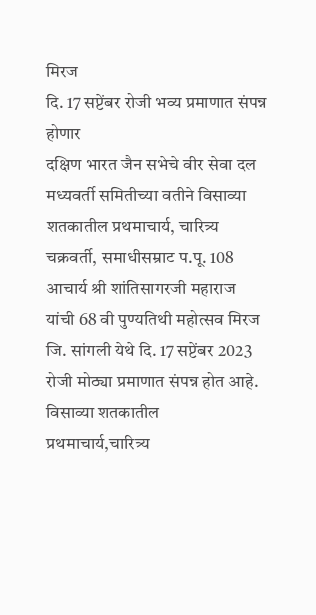मिरज
दि. 17 सप्टेंबर रोजी भव्य प्रमाणात संपन्न होणार
दक्षिण भारत जैन सभेचे वीर सेवा दल मध्यवर्ती समितीच्या वतीने विसाव्या शतकातील प्रथमाचार्य, चारित्र्य चक्रवर्ती, समाधीसम्राट प.पू. 108 आचार्य श्री शांतिसागरजी महाराज यांची 68 वी पुण्यतिथी महोत्सव मिरज जि. सांगली येथे दि. 17 सप्टेंबर 2023 रोजी मोठ्या प्रमाणात संपन्न होत आहे.
विसाव्या शतकातील प्रथमाचार्य,चारित्र्य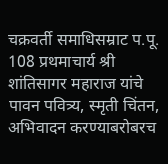चक्रवर्ती समाधिसम्राट प.पू. 108 प्रथमाचार्य श्री शांतिसागर महाराज यांचे पावन पवित्र्य, स्मृती चिंतन, अभिवादन करण्याबरोबरच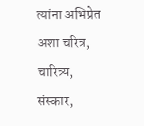त्यांना अभिप्रेत अशा चरित्र, चारित्र्य, संस्कार,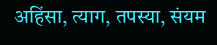अहिंसा, त्याग, तपस्या, संयम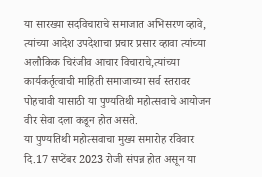या सारख्या सदविचाराचे समाजात अभिसरण व्हावे, त्यांच्या आदेश उपदेशाचा प्रचार प्रसार व्हावा त्यांच्या अलौकिक चिरंजीव आचार विचाराचे,त्यांच्या कार्यकर्तृत्वाची माहिती समाजाच्या सर्व स्तरावर पोहचावी यासाठी या पुण्यतिथी महोत्सवाचे आयोजन वीर सेवा दला कडून होत असते.
या पुण्यतिथी महोत्सवाचा मुख्य समारोह रविवार दि.17 सप्टेंबर 2023 रोजी संपन्न होत असून या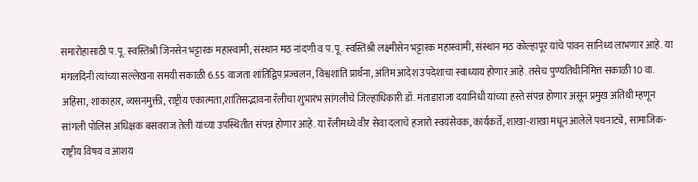समारोहासाठी प.पू. स्वस्तिश्री जिनसेन भट्टारक महास्वामी, संस्थान मठ नांदणी व प.पू. स्वस्तिश्री लक्ष्मीसेन भट्टारक महास्वामी, संस्थान मठ कोल्हापूर यांचे पावन सानिध्य लाभणार आहे. या मंगलदिनी त्यांच्या सल्लेखना समयी सकाळी 6.55 वाजता शांतिद्विप प्रज्वलन, विश्वशांति प्रार्थना, अंतिम आदेश उपदेशाचा स्वाध्याय होणार आहे. तसेच पुण्यतिथीनिमित्त सकाळी 10 वा. अहिंसा, शाकाहार, व्यसनमुक्ती, राष्ट्रीय एकात्मता,शांतिसद्भावना रॅलीचा शुभारंभ सांगलीचे जिल्हाधिकारी डॉ. मंताडाराजा दयानिधी यांच्या हस्ते संपन्न होणार असून प्रमुख अतिथी म्हणून सांगली पोलिस अधिक्षक बसवराज तेली यांच्या उपस्थितीत संपन्न होणार आहे. या रॅलीमध्ये वीर सेवा दलाचे हजारो स्वयंसेवक, कार्यकर्ते, शाखा-शाखा मधून आलेले पथनाट्ये, सामाजिक- राष्ट्रीय विषय व आशय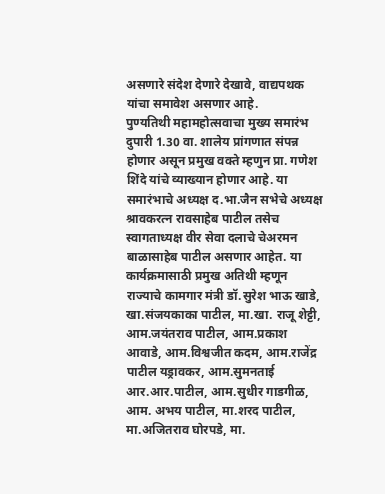असणारे संदेश देणारे देखावे, वाद्यपथक यांचा समावेश असणार आहे.
पुण्यतिथी महामहोत्सवाचा मुख्य समारंभ दुपारी 1.30 वा. शालेय प्रांगणात संपन्न होणार असून प्रमुख वक्ते म्हणुन प्रा. गणेश शिंदे यांचे व्याख्यान होणार आहे. या समारंभाचे अध्यक्ष द.भा.जैन सभेचे अध्यक्ष श्रावकरत्न रावसाहेब पाटील तसेच स्वागताध्यक्ष वीर सेवा दलाचे चेअरमन बाळासाहेब पाटील असणार आहेत. या कार्यक्रमासाठी प्रमुख अतिथी म्हणून राज्याचे कामगार मंत्री डॉ.सुरेश भाऊ खाडे, खा.संजयकाका पाटील, मा.खा. राजू शेट्टी, आम.जयंतराव पाटील, आम.प्रकाश आवाडे, आम.विश्वजीत कदम, आम.राजेंद्र पाटील यड्रावकर, आम.सुमनताई आर.आर.पाटील, आम.सुधीर गाडगीळ, आम. अभय पाटील, मा.शरद पाटील, मा.अजितराव घोरपडे, मा.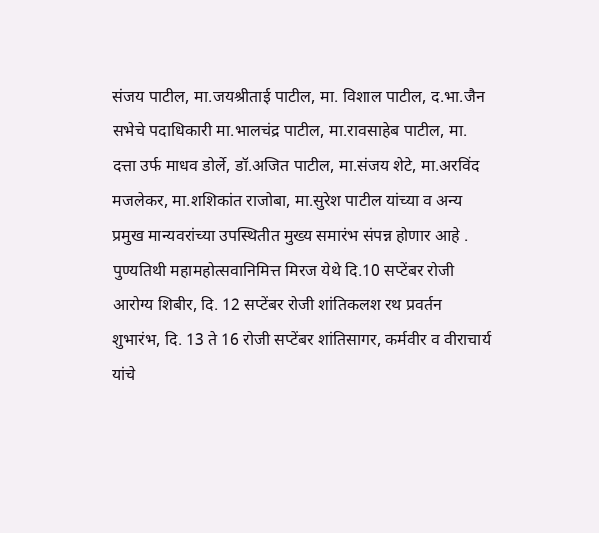संजय पाटील, मा.जयश्रीताई पाटील, मा. विशाल पाटील, द.भा.जैन सभेचे पदाधिकारी मा.भालचंद्र पाटील, मा.रावसाहेब पाटील, मा. दत्ता उर्फ माधव डोर्ले, डॉ.अजित पाटील, मा.संजय शेटे, मा.अरविंद मजलेकर, मा.शशिकांत राजोबा, मा.सुरेश पाटील यांच्या व अन्य प्रमुख मान्यवरांच्या उपस्थितीत मुख्य समारंभ संपन्न होणार आहे .
पुण्यतिथी महामहोत्सवानिमित्त मिरज येथे दि.10 सप्टेंबर रोजी आरोग्य शिबीर, दि. 12 सप्टेंबर रोजी शांतिकलश रथ प्रवर्तन शुभारंभ, दि. 13 ते 16 रोजी सप्टेंबर शांतिसागर, कर्मवीर व वीराचार्य यांचे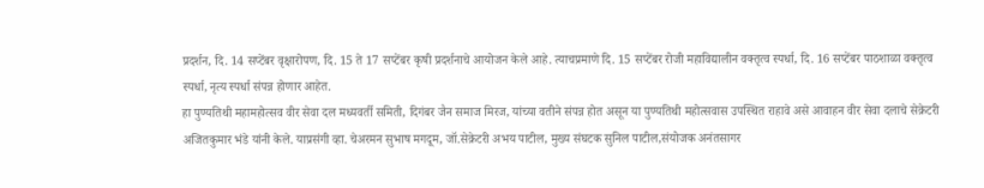प्रदर्शन, दि. 14 सप्टेंबर वृक्षारोपण, दि. 15 ते 17 सप्टेंबर कृषी प्रदर्शनाचे आयोजन केले आहे. त्याचप्रमाणे दि. 15 सप्टेंबर रोजी महाविद्यालीन वक्तृत्व स्पर्धा, दि. 16 सप्टेंबर पाठशाळा वक्तृत्व स्पर्धा, नृत्य स्पर्धा संपन्न होणार आहेत.
हा पुण्यतिथी महामहोत्सव वीर सेवा दल मध्यवर्ती समिती, दिगंबर जैन समाज मिरज, यांच्या वतीने संपन्न होत असून या पुण्यतिथी महोत्सवास उपस्थित राहावे असे आवाहन वीर सेवा दलाचे सेक्रेटरी अजितकुमार भंडे यांनी केले. याप्रसंगी व्हा. चेअरमन सुभाष मगदूम, जॉ.सेक्रेटरी अभय पाटील, मुख्य संघटक सुनिल पाटील,संयोजक अनंतसागर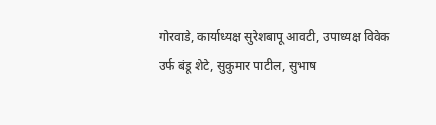गोरवाडे, कार्याध्यक्ष सुरेशबापू आवटी, उपाध्यक्ष विवेक उर्फ बंडू शेटे, सुकुमार पाटील, सुभाष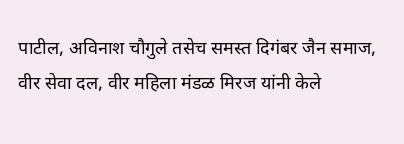पाटील, अविनाश चौगुले तसेच समस्त दिगंबर जैन समाज, वीर सेवा दल, वीर महिला मंडळ मिरज यांनी केले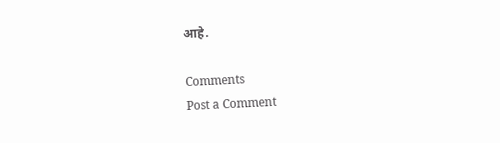आहे.

Comments
Post a Comment